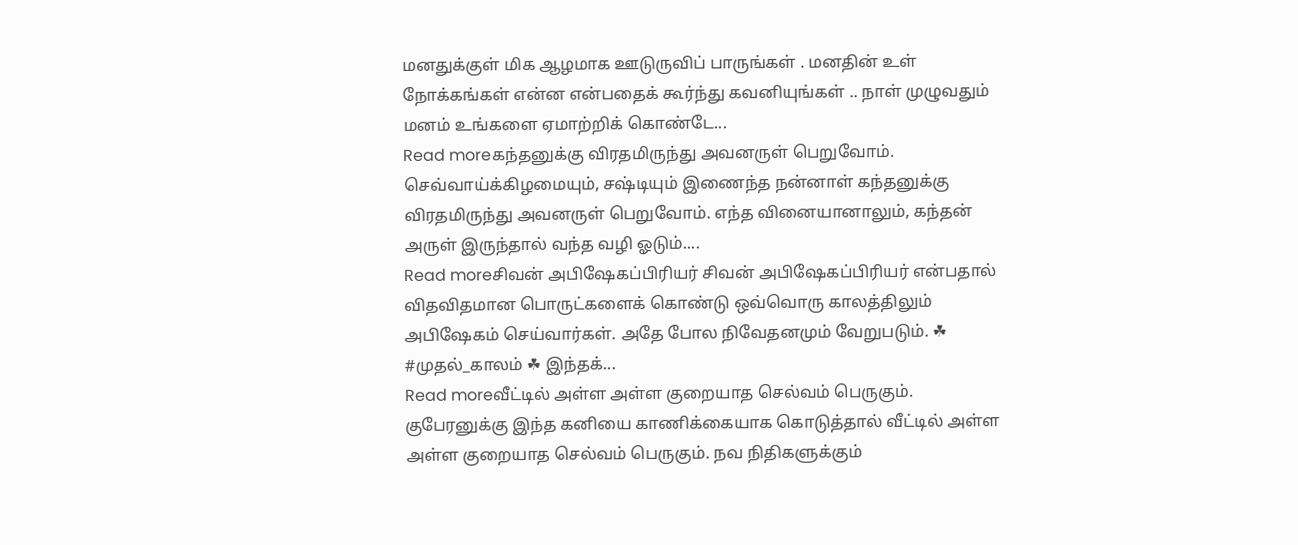மனதுக்குள் மிக ஆழமாக ஊடுருவிப் பாருங்கள் . மனதின் உள் நோக்கங்கள் என்ன என்பதைக் கூர்ந்து கவனியுங்கள் .. நாள் முழுவதும் மனம் உங்களை ஏமாற்றிக் கொண்டே...
Read moreகந்தனுக்கு விரதமிருந்து அவனருள் பெறுவோம். செவ்வாய்க்கிழமையும், சஷ்டியும் இணைந்த நன்னாள் கந்தனுக்கு விரதமிருந்து அவனருள் பெறுவோம். எந்த வினையானாலும், கந்தன் அருள் இருந்தால் வந்த வழி ஓடும்....
Read moreசிவன் அபிஷேகப்பிரியர் சிவன் அபிஷேகப்பிரியர் என்பதால் விதவிதமான பொருட்களைக் கொண்டு ஒவ்வொரு காலத்திலும் அபிஷேகம் செய்வார்கள். அதே போல நிவேதனமும் வேறுபடும். ☘ #முதல்_காலம் ☘ இந்தக்...
Read moreவீட்டில் அள்ள அள்ள குறையாத செல்வம் பெருகும். குபேரனுக்கு இந்த கனியை காணிக்கையாக கொடுத்தால் வீட்டில் அள்ள அள்ள குறையாத செல்வம் பெருகும். நவ நிதிகளுக்கும்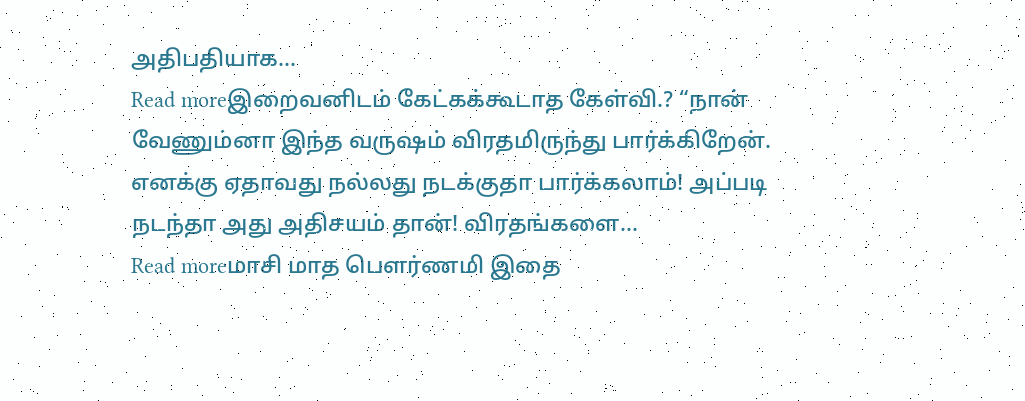அதிபதியாக...
Read moreஇறைவனிடம் கேட்கக்கூடாத கேள்வி.? “நான் வேணும்னா இந்த வருஷம் விரதமிருந்து பார்க்கிறேன். எனக்கு ஏதாவது நல்லது நடக்குதா பார்க்கலாம்! அப்படி நடந்தா அது அதிசயம் தான்! விரதங்களை...
Read moreமாசி மாத பௌர்ணமி இதை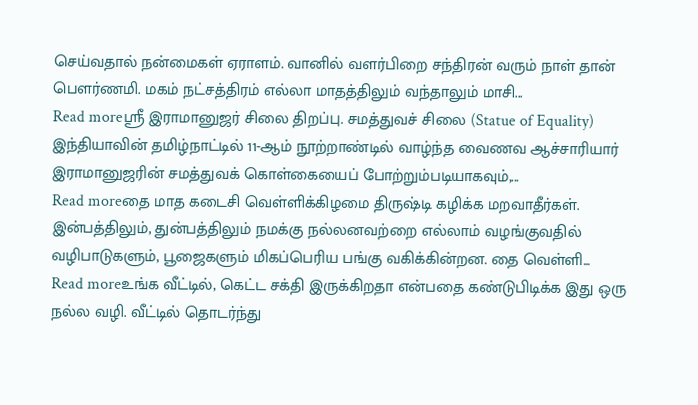செய்வதால் நன்மைகள் ஏராளம். வானில் வளர்பிறை சந்திரன் வரும் நாள் தான் பௌர்ணமி. மகம் நட்சத்திரம் எல்லா மாதத்திலும் வந்தாலும் மாசி...
Read moreஸ்ரீ இராமானுஜர் சிலை திறப்பு. சமத்துவச் சிலை (Statue of Equality) இந்தியாவின் தமிழ்நாட்டில் 11-ஆம் நூற்றாண்டில் வாழ்ந்த வைணவ ஆச்சாரியார் இராமானுஜரின் சமத்துவக் கொள்கையைப் போற்றும்படியாகவும்,...
Read moreதை மாத கடைசி வெள்ளிக்கிழமை திருஷ்டி கழிக்க மறவாதீர்கள். இன்பத்திலும், துன்பத்திலும் நமக்கு நல்லனவற்றை எல்லாம் வழங்குவதில் வழிபாடுகளும், பூஜைகளும் மிகப்பெரிய பங்கு வகிக்கின்றன. தை வெள்ளி...
Read moreஉங்க வீட்டில், கெட்ட சக்தி இருக்கிறதா என்பதை கண்டுபிடிக்க இது ஒரு நல்ல வழி. வீட்டில் தொடர்ந்து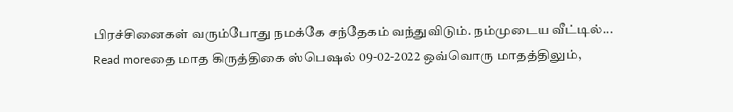பிரச்சினைகள் வரும்போது நமக்கே சந்தேகம் வந்துவிடும். நம்முடைய வீட்டில்...
Read moreதை மாத கிருத்திகை ஸ்பெஷல் 09-02-2022 ஒவ்வொரு மாதத்திலும்,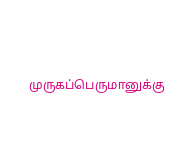முருகப்பெருமானுக்கு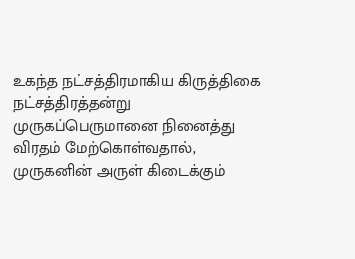உகந்த நட்சத்திரமாகிய கிருத்திகை நட்சத்திரத்தன்று முருகப்பெருமானை நினைத்து விரதம் மேற்கொள்வதால், முருகனின் அருள் கிடைக்கும்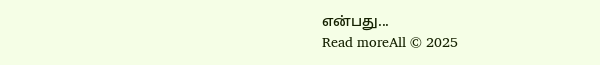என்பது...
Read moreAll © 2025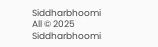Siddharbhoomi
All © 2025 Siddharbhoomi